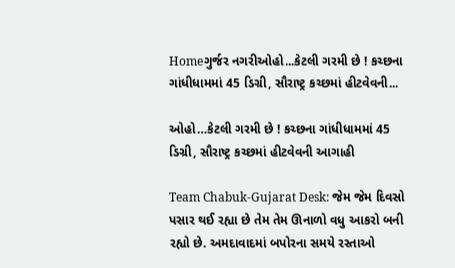Homeગુર્જર નગરીઓહો...કેટલી ગરમી છે ! કચ્છના ગાંધીધામમાં 45 ડિગ્રી, સૌરાષ્ટ્ર કચ્છમાં હીટવેવની...

ઓહો…કેટલી ગરમી છે ! કચ્છના ગાંધીધામમાં 45 ડિગ્રી, સૌરાષ્ટ્ર કચ્છમાં હીટવેવની આગાહી

Team Chabuk-Gujarat Desk: જેમ જેમ દિવસો પસાર થઈ રહ્યા છે તેમ તેમ ઊનાળો વધુ આકરો બની રહ્યો છે. અમદાવાદમાં બપોરના સમયે રસ્તાઓ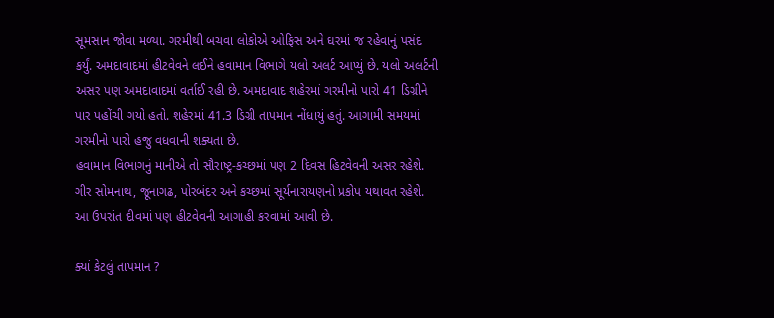સૂમસાન જોવા મળ્યા. ગરમીથી બચવા લોકોએ ઓફિસ અને ઘરમાં જ રહેવાનું પસંદ કર્યું. અમદાવાદમાં હીટવેવને લઈને હવામાન વિભાગે યલો અલર્ટ આપ્યું છે. યલો અલર્ટની અસર પણ અમદાવાદમાં વર્તાઈ રહી છે. અમદાવાદ શહેરમાં ગરમીનો પારો 41 ડિગ્રીને પાર પહોંચી ગયો હતો. શહેરમાં 41.3 ડિગ્રી તાપમાન નોંધાયું હતું. આગામી સમયમાં ગરમીનો પારો હજુ વધવાની શક્યતા છે.
હવામાન વિભાગનું માનીએ તો સૌરાષ્ટ્ર-કચ્છમાં પણ 2 દિવસ હિટવેવની અસર રહેશે. ગીર સોમનાથ, જૂનાગઢ, પોરબંદર અને કચ્છમાં સૂર્યનારાયણનો પ્રકોપ યથાવત રહેશે. આ ઉપરાંત દીવમાં પણ હીટવેવની આગાહી કરવામાં આવી છે.

ક્યાં કેટલું તાપમાન ?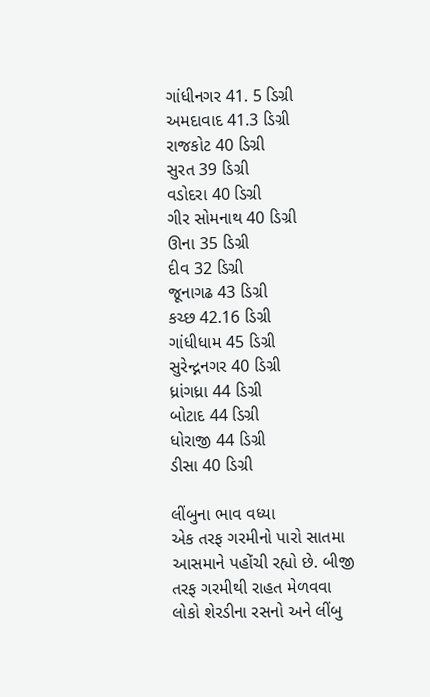ગાંધીનગર 41. 5 ડિગ્રી
અમદાવાદ 41.3 ડિગ્રી
રાજકોટ 40 ડિગ્રી
સુરત 39 ડિગ્રી
વડોદરા 40 ડિગ્રી
ગીર સોમનાથ 40 ડિગ્રી
ઊના 35 ડિગ્રી
દીવ 32 ડિગ્રી
જૂનાગઢ 43 ડિગ્રી
કચ્છ 42.16 ડિગ્રી
ગાંધીધામ 45 ડિગ્રી
સુરેન્દ્નનગર 40 ડિગ્રી
ધ્રાંગધ્રા 44 ડિગ્રી
બોટાદ 44 ડિગ્રી
ધોરાજી 44 ડિગ્રી
ડીસા 40 ડિગ્રી

લીંબુના ભાવ વધ્યા
એક તરફ ગરમીનો પારો સાતમા આસમાને પહોંચી રહ્યો છે. બીજી તરફ ગરમીથી રાહત મેળવવા લોકો શેરડીના રસનો અને લીંબુ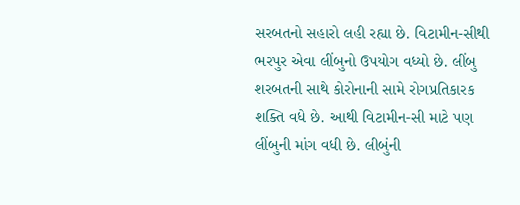સરબતનો સહારો લહી રહ્યા છે. વિટામીન-સીથી ભરપુર એવા લીંબુનો ઉપયોગ વધ્યો છે. લીંબુ શરબતની સાથે કોરોનાની સામે રોગપ્રતિકારક શક્તિ વધે છે. આથી વિટામીન-સી માટે પણ લીંબુની માંગ વધી છે. લીબુંની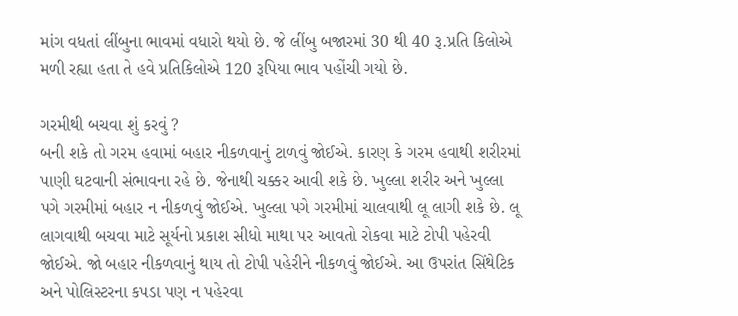માંગ વધતાં લીંબુના ભાવમાં વધારો થયો છે. જે લીંબુ બજારમાં 30 થી 40 રૂ.પ્રતિ કિલોએ મળી રહ્યા હતા તે હવે પ્રતિકિલોએ 120 રૂપિયા ભાવ પહોંચી ગયો છે.

ગરમીથી બચવા શું કરવું ?
બની શકે તો ગરમ હવામાં બહાર નીકળવાનું ટાળવું જોઈએ. કારણ કે ગરમ હવાથી શરીરમાં પાણી ઘટવાની સંભાવના રહે છે. જેનાથી ચક્કર આવી શકે છે. ખુલ્લા શરીર અને ખુલ્લા પગે ગરમીમાં બહાર ન નીકળવું જોઈએ. ખુલ્લા પગે ગરમીમાં ચાલવાથી લૂ લાગી શકે છે. લૂ લાગવાથી બચવા માટે સૂર્યનો પ્રકાશ સીધો માથા પર આવતો રોકવા માટે ટોપી પહેરવી જોઈએ. જો બહાર નીકળવાનું થાય તો ટોપી પહેરીને નીકળવું જોઈએ. આ ઉપરાંત સિંથેટિક અને પોલિસ્ટરના કપડા પણ ન પહેરવા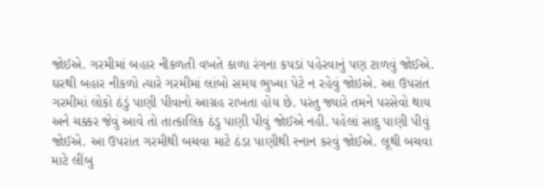જોઈએ. ગરમીમાં બહાર નીકળતી વખતે કાળા રંગના કપડાં પહેરવાનું પણ ટાળવું જોઈએ. ઘરથી બહાર નીકળો ત્યારે ગરમીમાં લાંબો સમય ભુખ્યા પેટે ન રહેવું જોઇએ. આ ઉપરાંત ગરમીમાં લોકો ઠંડું પાણી પીવાનો આગ્રહ રાખતા હોય છે. પરંતુ જ્યારે તમને પરસેવો થાય અને ચક્કર જેવું આવે તો તાત્કાલિક ઠંડુ પાણી પીવું જોઈએ નહી. પહેલાં સાદુ પાણી પીવું જોઈએ. આ ઉપરાંત ગરમીથી બચવા માટે ઠંડા પાણીથી સ્નાન કરવું જોઈએ. લૂથી બચવા માટે લીંબુ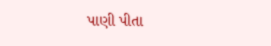પાણી પીતા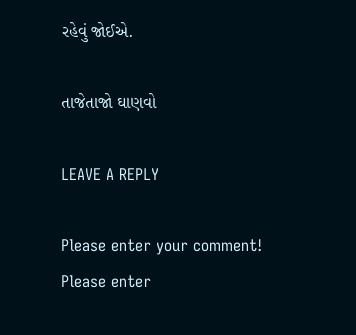રહેવું જોઈએ.

તાજેતાજો ઘાણવો

LEAVE A REPLY

Please enter your comment!
Please enter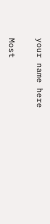your name here

Most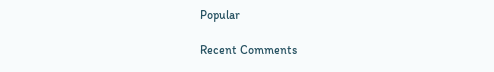Popular

Recent Comments